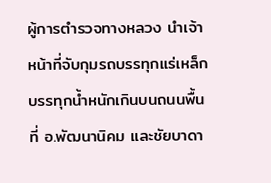ผู้การตำรวจทางหลวง นำเจ้าหน้าที่จับกุมรถบรรทุกแร่เหล็ก บรรทุกน้ำหนักเกินบนถนนพื้นที่ อ.พัฒนานิคม และชัยบาดา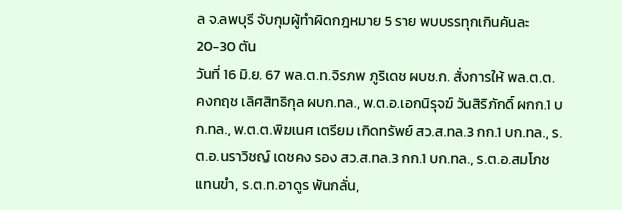ล จ.ลพบุรี จับกุมผู้ทำผิดกฎหมาย 5 ราย พบบรรทุกเกินคันละ 20-30 ตัน
วันที่ 16 มิ.ย. 67 พล.ต.ท.จิรภพ ภูริเดช ผบช.ก. สั่งการให้ พล.ต.ต.คงกฤช เลิศสิทธิกุล ผบก.ทล., พ.ต.อ.เอกนิรุจฆ์ วันสิริภักดิ์ ผกก.1 บก.ทล., พ.ต.ต.พิฆเนศ เตรียม เกิดทรัพย์ สว.ส.ทล.3 กก.1 บก.ทล., ร.ต.อ.นราวิชญ์ เดชคง รอง สว.ส.ทล.3 กก.1 บก.ทล., ร.ต.อ.สมโภช แทนขำ, ร.ต.ท.อาดูร พันกลั่น,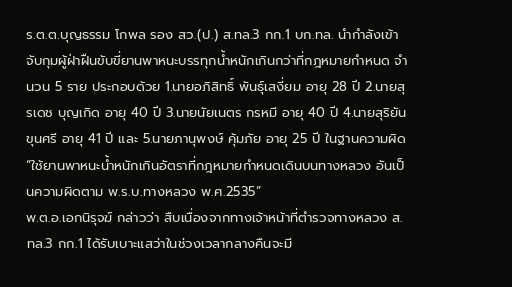ร.ต.ต.บุญธรรม โกพล รอง สว.(ป.) ส.ทล.3 กก.1 บก.ทล. นำกำลังเข้าจับกุมผู้ฝ่าฝืนขับขี่ยานพาหนะบรรทุกน้ำหนักเกินกว่าที่กฎหมายกำหนด จำนวน 5 ราย ประกอบด้วย 1.นายอภิสิทธิ์ พันธุ์เสงี่ยม อายุ 28 ปี 2.นายสุรเดช บุญเกิด อายุ 40 ปี 3.นายนัยเนตร กรหมี อายุ 40 ปี 4.นายสุริยัน ขุนศรี อายุ 41 ปี และ 5.นายภานุพงษ์ คุ้มภัย อายุ 25 ปี ในฐานความผิด “ใช้ยานพาหนะน้ำหนักเกินอัตราที่กฎหมายกำหนดเดินบนทางหลวง อันเป็นความผิดตาม พ.ร.บ.ทางหลวง พ.ศ.2535”
พ.ต.อ.เอกนิรุจฆ์ กล่าวว่า สืบเนื่องจากทางเจ้าหน้าที่ตำรวจทางหลวง ส.ทล.3 กก.1 ได้รับเบาะแสว่าในช่วงเวลากลางคืนจะมี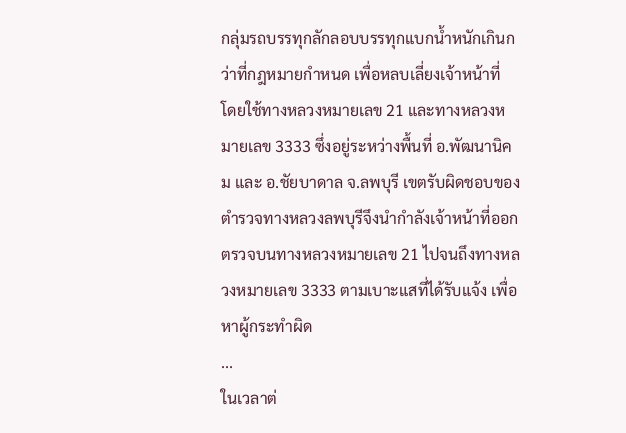กลุ่มรถบรรทุกลักลอบบรรทุกแบกน้ำหนักเกินกว่าที่กฎหมายกำหนด เพื่อหลบเลี่ยงเจ้าหน้าที่ โดยใช้ทางหลวงหมายเลข 21 และทางหลวงหมายเลข 3333 ซึ่งอยู่ระหว่างพื้นที่ อ.พัฒนานิคม และ อ.ชัยบาดาล จ.ลพบุรี เขตรับผิดชอบของตำรวจทางหลวงลพบุรีจึงนำกำลังเจ้าหน้าที่ออกตรวจบนทางหลวงหมายเลข 21 ไปจนถึงทางหลวงหมายเลข 3333 ตามเบาะแสที่ได้รับแจ้ง เพื่อหาผู้กระทำผิด
...
ในเวลาต่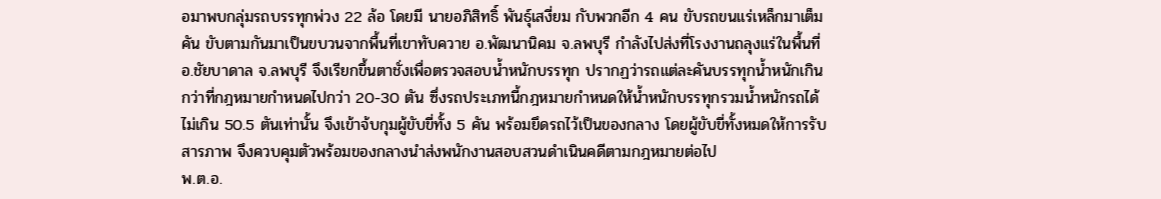อมาพบกลุ่มรถบรรทุกพ่วง 22 ล้อ โดยมี นายอภิสิทธิ์ พันธุ์เสงี่ยม กับพวกอีก 4 คน ขับรถขนแร่เหล็กมาเต็มคัน ขับตามกันมาเป็นขบวนจากพื้นที่เขาทับควาย อ.พัฒนานิคม จ.ลพบุรี กำลังไปส่งที่โรงงานถลุงแร่ในพื้นที่ อ.ชัยบาดาล จ.ลพบุรี จึงเรียกขึ้นตาชั่งเพื่อตรวจสอบน้ำหนักบรรทุก ปรากฏว่ารถแต่ละคันบรรทุกน้ำหนักเกินกว่าที่กฎหมายกำหนดไปกว่า 20-30 ตัน ซึ่งรถประเภทนี้กฎหมายกำหนดให้น้ำหนักบรรทุกรวมน้ำหนักรถได้ไม่เกิน 50.5 ตันเท่านั้น จึงเข้าจ้บกุมผู้ขับขี่ทั้ง 5 คัน พร้อมยึดรถไว้เป็นของกลาง โดยผู้ขับขี่ทั้งหมดให้การรับสารภาพ จึงควบคุมตัวพร้อมของกลางนำส่งพนักงานสอบสวนดำเนินคดีตามกฎหมายต่อไป
พ.ต.อ.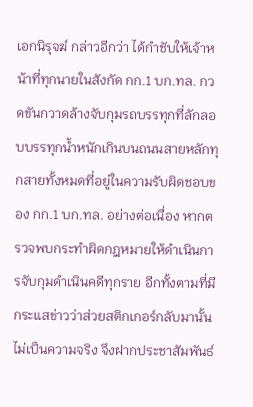เอกนิรุจฆ์ กล่าวอีกว่า ได้กำชับให้เจ้าหน้าที่ทุกนายในสังกัด กก.1 บก.ทล. กวดขันกวาดล้างจับกุมรถบรรทุกที่ลักลอบบรรทุกน้ำหนักเกินบนถนนสายหลักทุกสายทั้งหมดที่อยู่ในความรับผิดชอบของ กก.1 บก.ทล. อย่างต่อเนื่อง หากตรวจพบกระทำผิดกฎหมายให้ดำเนินการจับกุมดำเนินคดีทุกราย อีกทั้งตามที่มีกระแสข่าวว่าส่วยสติกเกอร์กลับมานั้นไม่เป็นความจริง จึงฝากประชาสัมพันธ์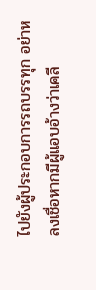ไปยังผู้ประกอบการรถบรรทุก อย่าหลงเชื่อหากมีผู้แอบอ้างว่าเคลี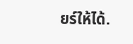ยร์ให้ได้.